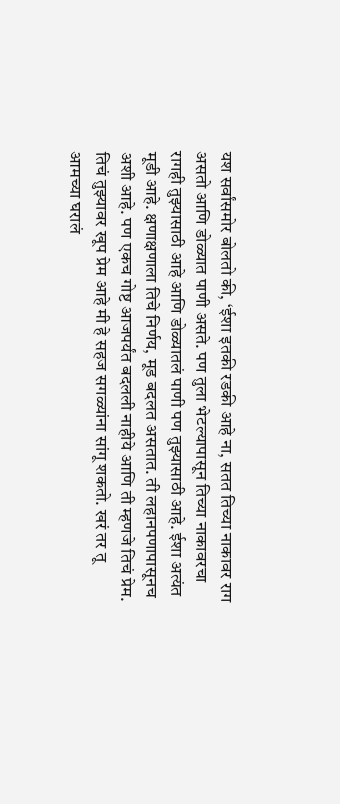यश सर्वांसमोर बोलतो की, ‘ईशा इतकी रडकी आहे ना, सतत तिच्या नाकावर राग असतो आणि डोळ्यात पाणी असते. पण तुला भेटल्यापासून तिच्या नाकावरचा रागही तुझ्यासाठी आहे आणि डोळ्यातलं पाणी पण तुझ्यासाठी आहे. ईशा अत्यंत मूडी आहे. क्षणाक्षणाला तिचे निर्णय, मूड बदलत असतात. ती लहानपणापासूनच अशी आहे. पण एकच गोष्ट आजपर्यंत बदलली नाहीये आणि ती म्हणजे तिचं प्रेम. तिचं तुझ्यावर खूप प्रेम आहे मी हे सहज सगळ्यांना सांगू शकतो. खरं तर तू आमच्या घरालं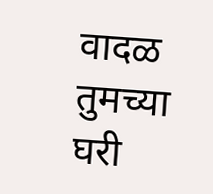वादळ तुमच्या घरी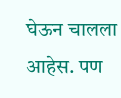घेऊन चालला आहेस. पण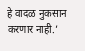हे वादळ नुकसान करणार नाही.’